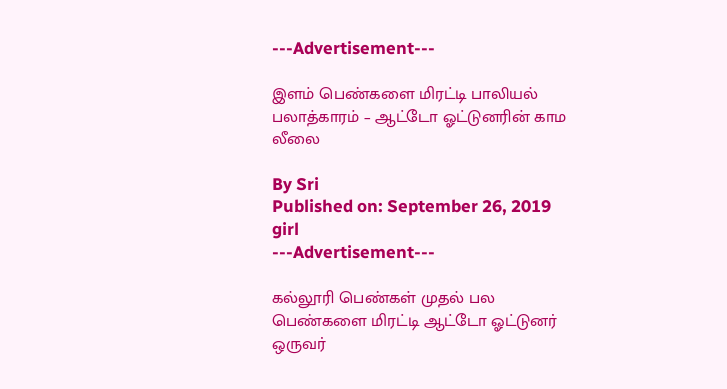---Advertisement---

இளம் பெண்களை மிரட்டி பாலியல் பலாத்காரம் – ஆட்டோ ஓட்டுனரின் காம லீலை

By Sri
Published on: September 26, 2019
girl
---Advertisement---

கல்லூரி பெண்கள் முதல் பல பெண்களை மிரட்டி ஆட்டோ ஓட்டுனர் ஒருவர்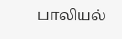பாலியல்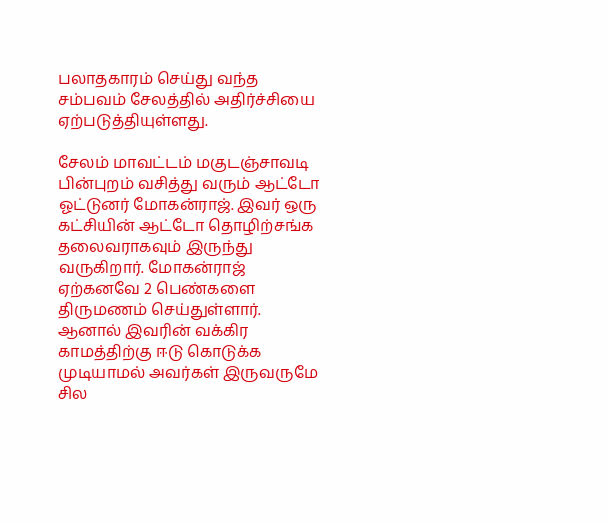பலாதகாரம் செய்து வந்த சம்பவம் சேலத்தில் அதிர்ச்சியை ஏற்படுத்தியுள்ளது.

சேலம் மாவட்டம் மகுடஞ்சாவடி பின்புறம் வசித்து வரும் ஆட்டோ ஓட்டுனர் மோகன்ராஜ். இவர் ஒரு கட்சியின் ஆட்டோ தொழிற்சங்க தலைவராகவும் இருந்து வருகிறார். மோகன்ராஜ் ஏற்கனவே 2 பெண்களை திருமணம் செய்துள்ளார். ஆனால் இவரின் வக்கிர காமத்திற்கு ஈடு கொடுக்க முடியாமல் அவர்கள் இருவருமே சில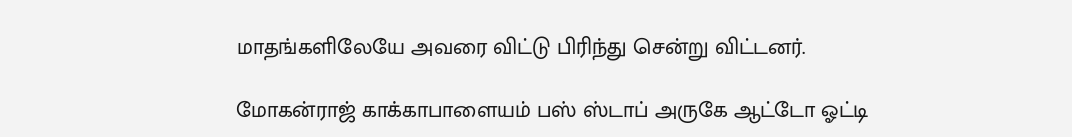மாதங்களிலேயே அவரை விட்டு பிரிந்து சென்று விட்டனர்.

மோகன்ராஜ் காக்காபாளையம் பஸ் ஸ்டாப் அருகே ஆட்டோ ஓட்டி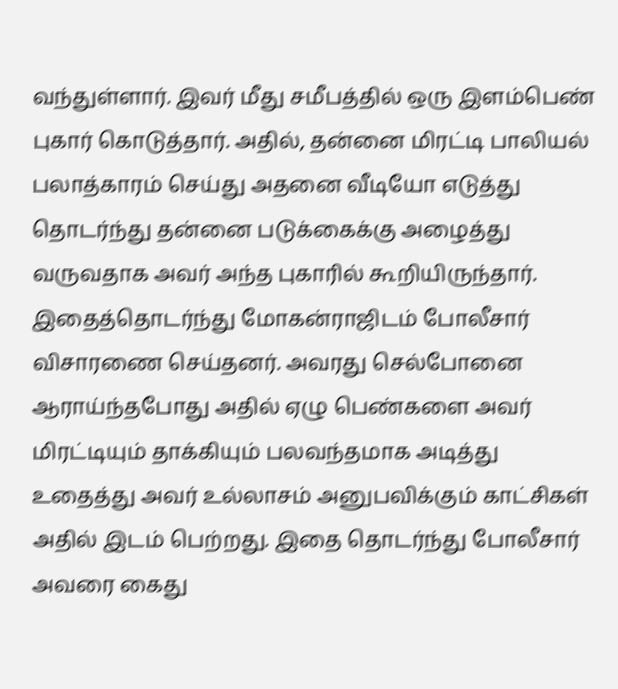வந்துள்ளார். இவர் மீது சமீபத்தில் ஒரு இளம்பெண் புகார் கொடுத்தார். அதில், தன்னை மிரட்டி பாலியல் பலாத்காரம் செய்து அதனை வீடியோ எடுத்து தொடர்ந்து தன்னை படுக்கைக்கு அழைத்து வருவதாக அவர் அந்த புகாரில் கூறியிருந்தார். இதைத்தொடர்ந்து மோகன்ராஜிடம் போலீசார் விசாரணை செய்தனர். அவரது செல்போனை ஆராய்ந்தபோது அதில் ஏழு பெண்களை அவர் மிரட்டியும் தாக்கியும் பலவந்தமாக அடித்து உதைத்து அவர் உல்லாசம் அனுபவிக்கும் காட்சிகள் அதில் இடம் பெற்றது. இதை தொடர்ந்து போலீசார் அவரை கைது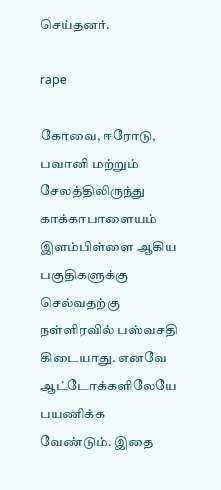செய்தனர்.

rape

கோவை, ஈரோடு, பவானி மற்றும் சேலத்திலிருந்து காக்காபாளையம் இளம்பிள்ளை ஆகிய பகுதிகளுக்கு செல்வதற்கு நள்ளிரவில் பஸ்வசதி கிடையாது. எனவே ஆட்டோக்களிலேயே பயணிக்க வேண்டும். இதை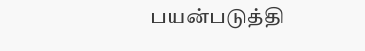பயன்படுத்தி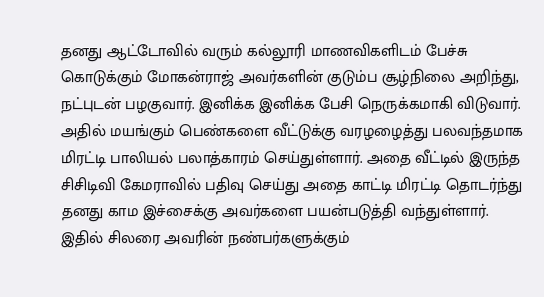தனது ஆட்டோவில் வரும் கல்லூரி மாணவிகளிடம் பேச்சு கொடுக்கும் மோகன்ராஜ் அவர்களின் குடும்ப சூழ்நிலை அறிந்து, நட்புடன் பழகுவார். இனிக்க இனிக்க பேசி நெருக்கமாகி விடுவார். அதில் மயங்கும் பெண்களை வீட்டுக்கு வரழழைத்து பலவந்தமாக மிரட்டி பாலியல் பலாத்காரம் செய்துள்ளார். அதை வீட்டில் இருந்த சிசிடிவி கேமராவில் பதிவு செய்து அதை காட்டி மிரட்டி தொடர்ந்து தனது காம இச்சைக்கு அவர்களை பயன்படுத்தி வந்துள்ளார். இதில் சிலரை அவரின் நண்பர்களுக்கும்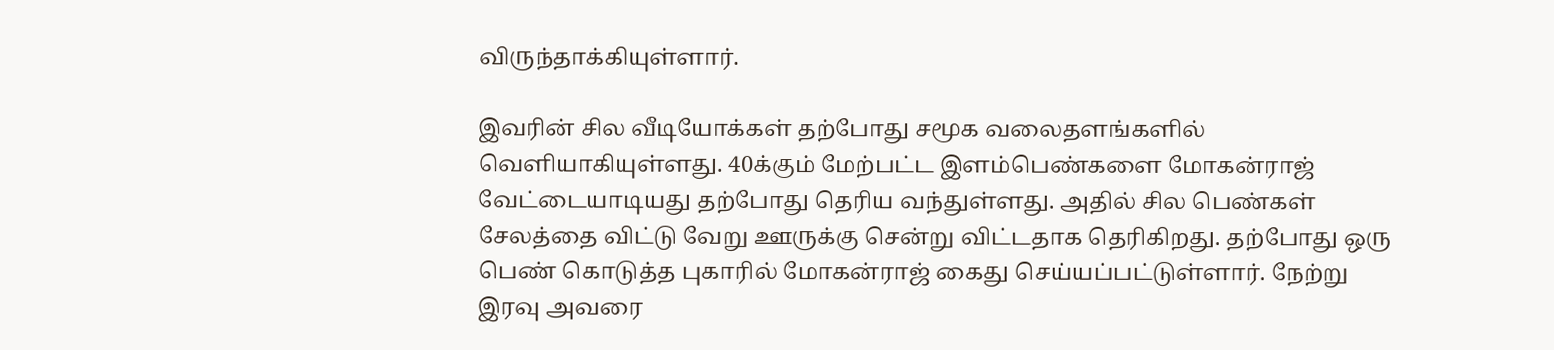விருந்தாக்கியுள்ளார்.

இவரின் சில வீடியோக்கள் தற்போது சமூக வலைதளங்களில் வெளியாகியுள்ளது. 40க்கும் மேற்பட்ட இளம்பெண்களை மோகன்ராஜ் வேட்டையாடியது தற்போது தெரிய வந்துள்ளது. அதில் சில பெண்கள் சேலத்தை விட்டு வேறு ஊருக்கு சென்று விட்டதாக தெரிகிறது. தற்போது ஒரு பெண் கொடுத்த புகாரில் மோகன்ராஜ் கைது செய்யப்பட்டுள்ளார். நேற்று இரவு அவரை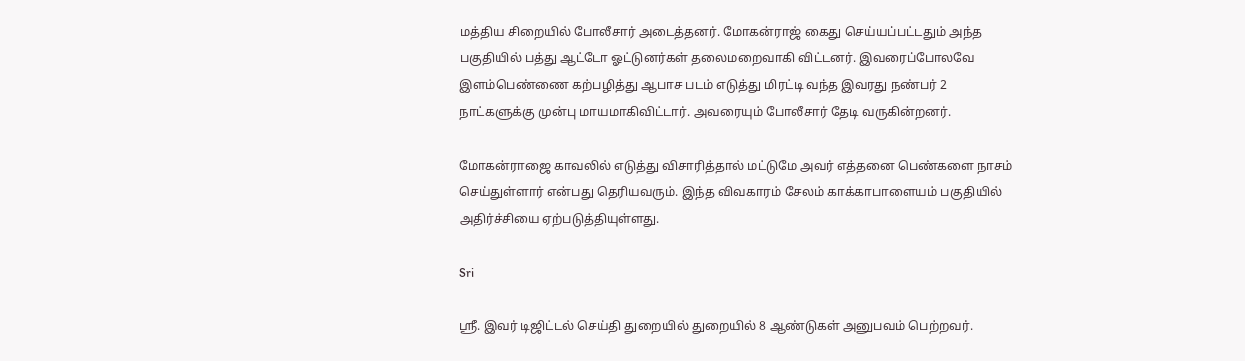மத்திய சிறையில் போலீசார் அடைத்தனர். மோகன்ராஜ் கைது செய்யப்பட்டதும் அந்த பகுதியில் பத்து ஆட்டோ ஓட்டுனர்கள் தலைமறைவாகி விட்டனர். இவரைப்போலவே இளம்பெண்ணை கற்பழித்து ஆபாச படம் எடுத்து மிரட்டி வந்த இவரது நண்பர் 2 நாட்களுக்கு முன்பு மாயமாகிவிட்டார். அவரையும் போலீசார் தேடி வருகின்றனர்.

மோகன்ராஜை காவலில் எடுத்து விசாரித்தால் மட்டுமே அவர் எத்தனை பெண்களை நாசம் செய்துள்ளார் என்பது தெரியவரும். இந்த விவகாரம் சேலம் காக்காபாளையம் பகுதியில் அதிர்ச்சியை ஏற்படுத்தியுள்ளது.

Sri

ஸ்ரீ. இவர் டிஜிட்டல் செய்தி துறையில் துறையில் 8 ஆண்டுகள் அனுபவம் பெற்றவர்.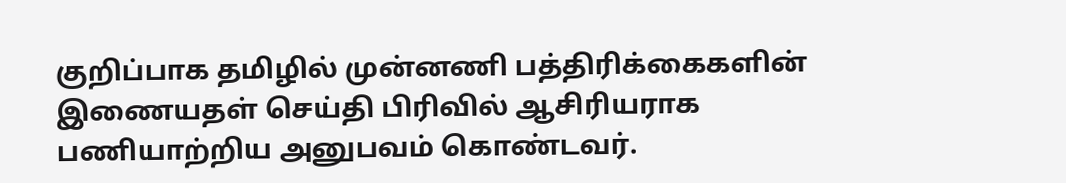குறிப்பாக தமிழில் முன்னணி பத்திரிக்கைகளின் இணையதள் செய்தி பிரிவில் ஆசிரியராக பணியாற்றிய அனுபவம் கொண்டவர்.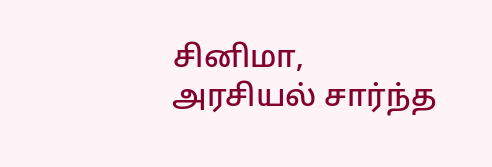சினிமா, அரசியல் சார்ந்த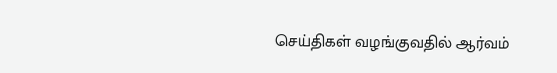செய்திகள் வழங்குவதில் ஆர்வம்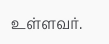உள்ளவர்.